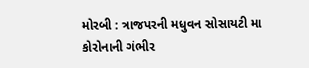મોરબી : ત્રાજપરની મધુવન સોસાયટી મા કોરોનાની ગંભીર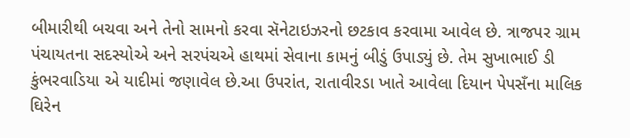બીમારીથી બચવા અને તેનો સામનો કરવા સૅનેટાઇઝરનો છટકાવ કરવામા આવેલ છે. ત્રાજપર ગ્રામ પંચાયતના સદસ્યોએ અને સરપંચએ હાથમાં સેવાના કામનું બીડું ઉપાડ્યું છે. તેમ સુખાભાઈ ડી કુંભરવાડિયા એ યાદીમાં જણાવેલ છે.આ ઉપરાંત, રાતાવીરડા ખાતે આવેલા દિયાન પેપસઁના માલિક ઘિરેન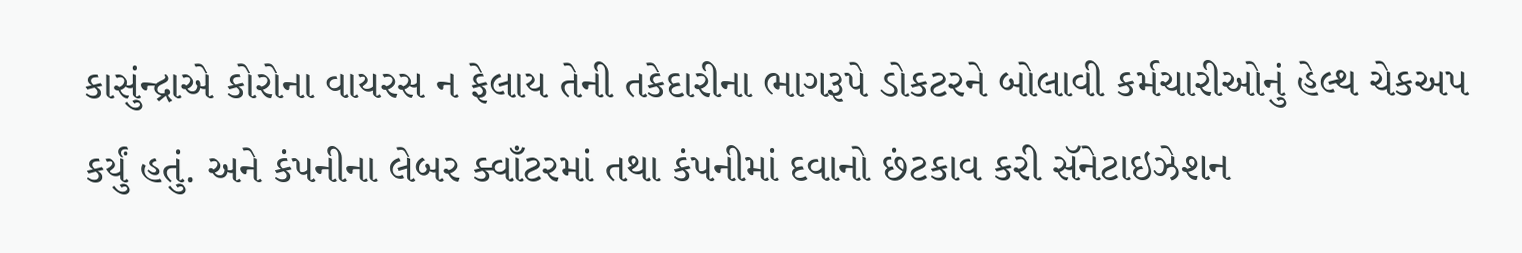કાસુંન્દ્રાએ કોરોના વાયરસ ન ફેલાય તેની તકેદારીના ભાગરૂપે ડોકટરને બોલાવી કર્મચારીઓનું હેલ્થ ચેકઅપ કર્યું હતું. અને કંપનીના લેબર ક્વાઁટરમાં તથા કંપનીમાં દવાનો છંટકાવ કરી સૅનેટાઇઝેશન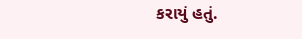કરાયું હતું.